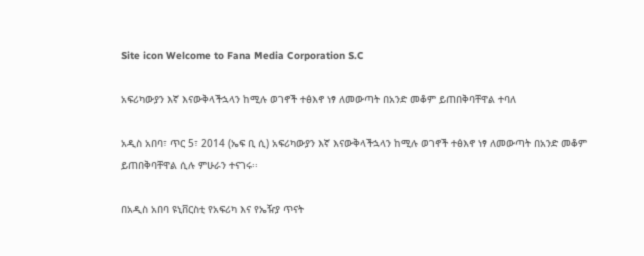Site icon Welcome to Fana Media Corporation S.C

አፍሪካውያን እኛ እናውቅላችኋላን ከሚሉ ወገኖች ተፅእኖ ነፃ ለመውጣት በአንድ መቆም ይጠበቅባቸዋል ተባለ

አዲስ አበባ፣ ጥር 5፣ 2014 (ኤፍ ቢ ሲ) አፍሪካውያን እኛ እናውቅላችኋላን ከሚሉ ወገኖች ተፅእኖ ነፃ ለመውጣት በአንድ መቆም ይጠበቅባቸዋል ሲሉ ምሁራን ተናገሩ፡፡

በአዲስ አበባ ዩኒቨርስቲ የአፍሪካ እና የኤዥያ ጥናት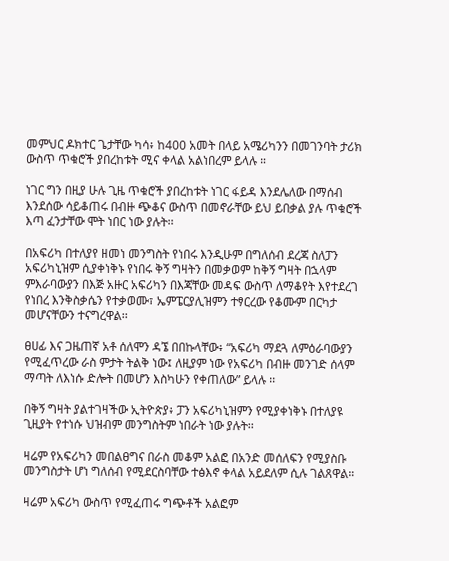መምህር ዶክተር ጌታቸው ካሳ፥ ከ400 አመት በላይ አሜሪካንን በመገንባት ታሪክ ውስጥ ጥቁሮች ያበረከቱት ሚና ቀላል አልነበረም ይላሉ ።

ነገር ግን በዚያ ሁሉ ጊዜ ጥቁሮች ያበረከቱት ነገር ፋይዳ እንደሌለው በማሰብ እንደሰው ሳይቆጠሩ በብዙ ጭቆና ውስጥ በመኖራቸው ይህ ይበቃል ያሉ ጥቁሮች እጣ ፈንታቸው ሞት ነበር ነው ያሉት፡፡

በአፍሪካ በተለያየ ዘመነ መንግስት የነበሩ እንዲሁም በግለሰብ ደረጃ ስለፓን አፍሪካኒዝም ሲያቀነቅኑ የነበሩ ቅኝ ግዛትን በመቃወም ከቅኝ ግዛት በኋላም ምእራባውያን በእጅ አዙር አፍሪካን በእጃቸው መዳፍ ውስጥ ለማቆየት እየተደረገ የነበረ እንቅስቃሴን የተቃወሙ፣ ኤምፔርያሊዝምን ተፃርረው የቆሙም በርካታ መሆናቸውን ተናግረዋል፡፡

ፀሀፊ እና ጋዜጠኛ አቶ ሰለሞን ዳኜ በበኩላቸው፥ “አፍሪካ ማደጓ ለምዕራባውያን የሚፈጥረው ራስ ምታት ትልቅ ነው፤ ለዚያም ነው የአፍሪካ በብዙ መንገድ ሰላም ማጣት ለእነሱ ድሎት በመሆን እስካሁን የቀጠለው” ይላሉ ፡፡

በቅኝ ግዛት ያልተገዛችው ኢትዮጵያ፥ ፓን አፍሪካኒዝምን የሚያቀነቅኑ በተለያዩ ጊዚያት የተነሱ ህዝብም መንግስትም ነበራት ነው ያሉት፡፡

ዛሬም የአፍሪካን መበልፀግና በራስ መቆም አልፎ በአንድ መሰለፍን የሚያስቡ መንግስታት ሆነ ግለሰብ የሚደርስባቸው ተፅእኖ ቀላል አይደለም ሲሉ ገልጸዋል።

ዛሬም አፍሪካ ውስጥ የሚፈጠሩ ግጭቶች አልፎም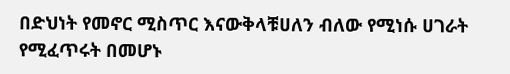በድህነት የመኖር ሚስጥር እናውቅላቹሀለን ብለው የሚነሱ ሀገራት የሚፈጥሩት በመሆኑ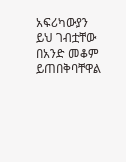አፍሪካውያን ይህ ገብቷቸው በአንድ መቆም ይጠበቅባቸዋል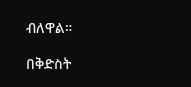ብለዋል።

በቅድስት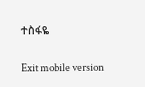ተስፋዬ

Exit mobile version